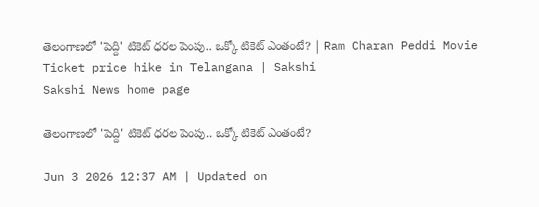తెలంగాణలో 'పెద్ది' టికెట్ ధరల పెంపు.. ఒక్కో టికెట్ ఎంతంటే? | Ram Charan Peddi Movie Ticket price hike in Telangana | Sakshi
Sakshi News home page

తెలంగాణలో 'పెద్ది' టికెట్ ధరల పెంపు.. ఒక్కో టికెట్ ఎంతంటే?

Jun 3 2026 12:37 AM | Updated on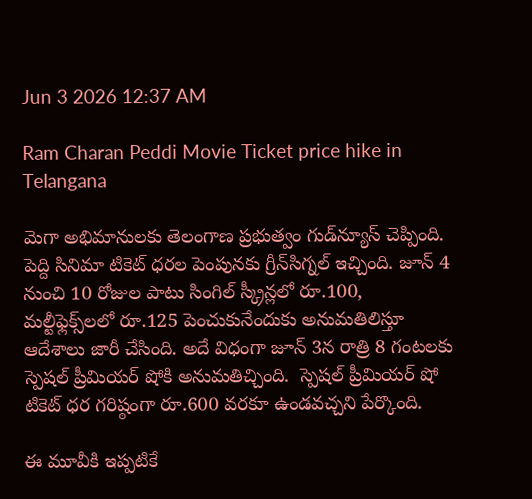Jun 3 2026 12:37 AM

Ram Charan Peddi Movie Ticket price hike in Telangana

మెగా అభిమానులకు తెలంగాణ ప్రభుత్వం గుడ్‌న్యూస్‌ చెప్పింది. పెద్ది సినిమా టికెట్‌ ధరల పెంపునకు గ్రీన్‌సిగ్నల్‌ ఇచ్చింది. జూన్‌ 4 నుంచి 10 రోజుల పాటు సింగిల్‌ స్క్రీన్లలో రూ.100, మల్టీఫ్లెక్స్‌లలో రూ.125 పెంచుకునేందుకు అనుమతిలిస్తూ ఆదేశాలు జారీ చేసింది. అదే విధంగా జూన్‌ 3న రాత్రి 8 గంటలకు స్పెషల్‌ ప్రీమియర్‌ షోకి అనుమతిచ్చింది.  స్పెషల్‌ ప్రీమియర్‌ షో టికెట్‌ ధర గరిష్ఠంగా రూ.600 వరకూ ఉండవచ్చని పేర్కొంది.

ఈ మూవీకి ఇప్పటికే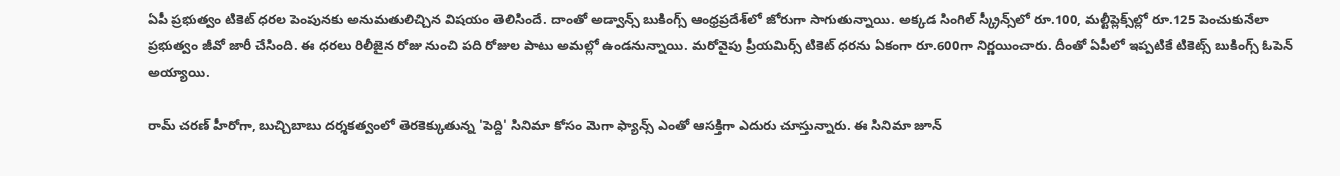ఏపీ ప్రభుత్వం టికెట్ ధరల పెంపునకు అనుమతులిచ్చిన విషయం తెలిసిందే. దాంతో అడ్వాన్స్‌ బుకింగ్స్‌ ఆంధ్రప్రదేశ్‌లో జోరుగా సాగుతున్నాయి. అక్కడ సింగిల్ స్క్రీన్స్‌లో రూ.100, మల్టీప్లెక్స్‌ల్లో రూ.125 పెంచుకునేలా ప్రభుత్వం జీవో జారీ చేసింది. ఈ ధరలు రిలీజైన రోజు నుంచి పది రోజుల పాటు అమల్లో ఉండనున్నాయి. మరోవైపు ప్రీయమిర్స్ టికెట్ ధరను ఏకంగా రూ.600గా నిర్ణయించారు. దీంతో ఏపీలో ఇప్పటికే టికెట్స్ బుకింగ్స్ ఓపెన్ అయ్యాయి.

రామ్‌ చరణ్‌ హీరోగా, బుచ్చిబాబు దర్శకత్వంలో తెరకెక్కుతున్న 'పెద్ది' సినిమా కోసం మెగా ఫ్యాన్స్ ఎంతో ఆసక్తిగా ఎదురు చూస్తున్నారు. ఈ సినిమా జూన్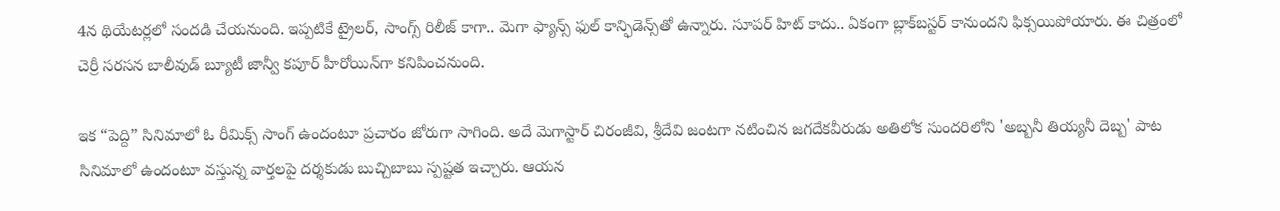4న థియేటర్లలో సందడి చేయనుంది. ఇప్పటికే ట్రైలర్, సాంగ్స్‌ రిలీజ్‌ కాగా.. మెగా ఫ్యాన్స్‌ ఫుల్ కాన్ఫిడెన్స్‌తో ఉన్నారు. సూపర్ హిట్‌ కాదు.. ఏకంగా బ్లాక్‌బస్టర్ ‍కానుందని ఫిక్సయిపోయారు. ఈ చిత్రంలో చెర్రీ సరసన బాలీవుడ్ బ్యూటీ జాన్వీ కపూర్ హీరోయిన్‌గా కనిపించనుంది.

ఇక “పెద్ది” సినిమాలో ఓ రీమిక్స్‌ సాంగ్‌ ఉందంటూ ప్రచారం జోరుగా సాగింది. అదే మెగాస్టార్‌ చిరంజీవి, శ్రీదేవి జంటగా నటించిన జగదేకవీరుడు అతిలోక సుందరిలోని 'అబ్బనీ తియ్యనీ దెబ్బ' పాట సినిమాలో ఉందంటూ వస్తున్న వార్తలపై దర్శకుడు బుచ్చిబాబు స్పష్టత ఇచ్చారు. ఆయన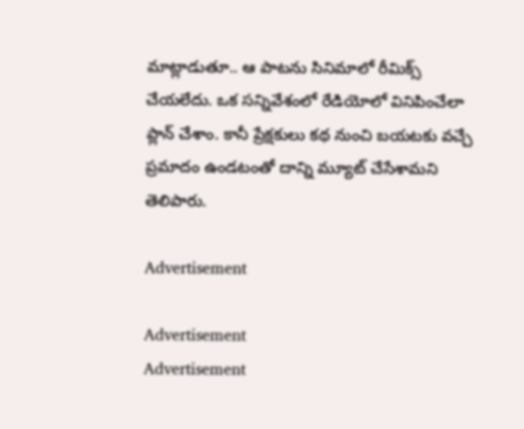మాట్లాడుతూ.. ఆ పాటను సినిమాలో రీమిక్స్‌ చేయలేదు. ఒక సన్నివేశంలో రేడియోలో వినిపించేలా ప్లాన్‌ చేశాం. కానీ ప్రేక్షకులు కథ నుంచి బయటకు వచ్చే ప్రమాదం ఉండటంతో దాన్ని మ్యూట్‌ చేసేశామని తెలిపారు.

Advertisement

Advertisement
Advertisement